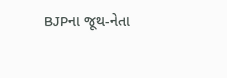BJPના જૂથ-નેતા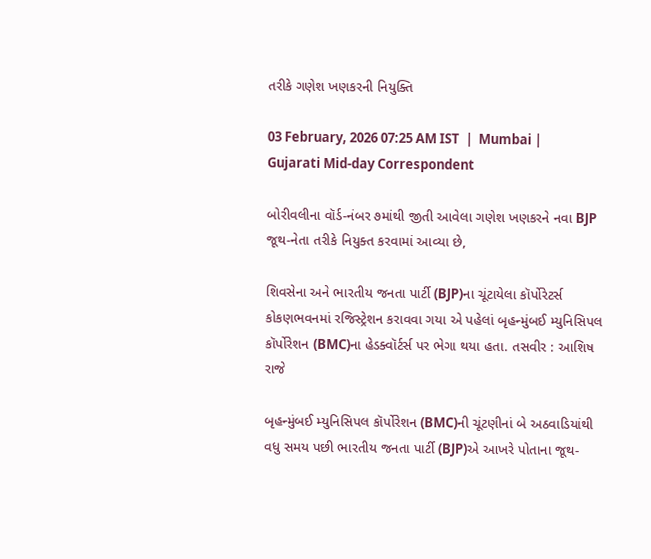તરીકે ગણેશ ખણકરની નિયુક્તિ

03 February, 2026 07:25 AM IST  |  Mumbai | Gujarati Mid-day Correspondent

બોરીવલીના વૉર્ડ-નંબર ૭માંથી જીતી આવેલા ગણેશ ખણકરને નવા BJP જૂથ-નેતા તરીકે નિયુક્ત કરવામાં આવ્યા છે,

શિવસેના અને ભારતીય જનતા પાર્ટી (BJP)ના ચૂંટાયેલા કૉર્પોરેટર્સ કોકણભવનમાં રજિસ્ટ્રેશન કરાવવા ગયા એ પહેલાં બૃહન્મુંબઈ મ્યુનિસિપલ કૉર્પોરેશન (BMC)ના હેડક્વૉર્ટર્સ પર ભેગા થયા હતા. તસવીર : આશિષ રાજે

બૃહન્મુંબઈ મ્યુનિસિપલ કૉર્પોરેશન (BMC)ની ચૂંટણીનાં બે અઠવાડિયાંથી વધુ સમય પછી ભારતીય જનતા પાર્ટી (BJP)એ આખરે પોતાના જૂથ-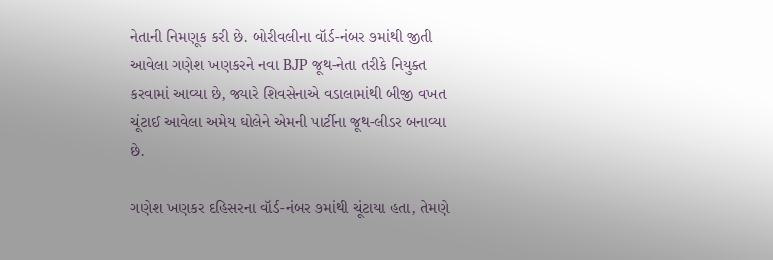નેતાની નિમણૂક કરી છે. બોરીવલીના વૉર્ડ-નંબર ૭માંથી જીતી આવેલા ગણેશ ખણકરને નવા BJP જૂથ-નેતા તરીકે નિયુક્ત કરવામાં આવ્યા છે, જ્યારે શિવસેનાએ વડાલામાંથી બીજી વખત ચૂંટાઈ આવેલા અમેય ઘોલેને એમની પાર્ટીના જૂથ-લીડર બનાવ્યા છે.

ગણેશ ખણકર દહિસરના વૉર્ડ-નંબર ૭માંથી ચૂંટાયા હતા, તેમણે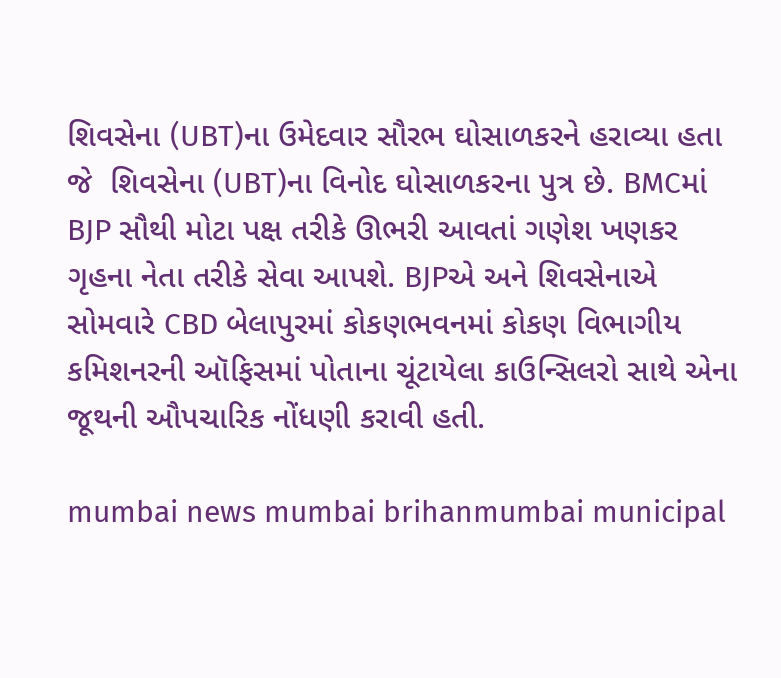શિવસેના (UBT)ના ઉમેદવાર સૌરભ ઘોસાળકરને હરાવ્યા હતા જે  શિવસેના (UBT)ના વિનોદ ઘોસાળકરના પુત્ર છે. BMCમાં BJP સૌથી મોટા પક્ષ તરીકે ઊભરી આવતાં ગણેશ ખણકર ગૃહના નેતા તરીકે સેવા આપશે. BJPએ અને શિવસેનાએ સોમવારે CBD બેલાપુરમાં કોકણભવનમાં કોકણ વિભાગીય કમિશનરની ઑફિસમાં પોતાના ચૂંટાયેલા કાઉન્સિલરો સાથે એના જૂથની ઔપચારિક નોંધણી કરાવી હતી.

mumbai news mumbai brihanmumbai municipal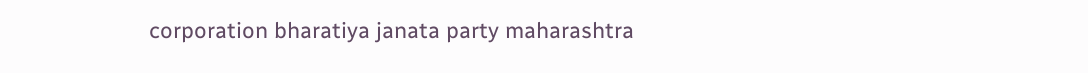corporation bharatiya janata party maharashtra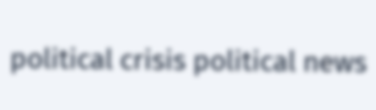political crisis political news